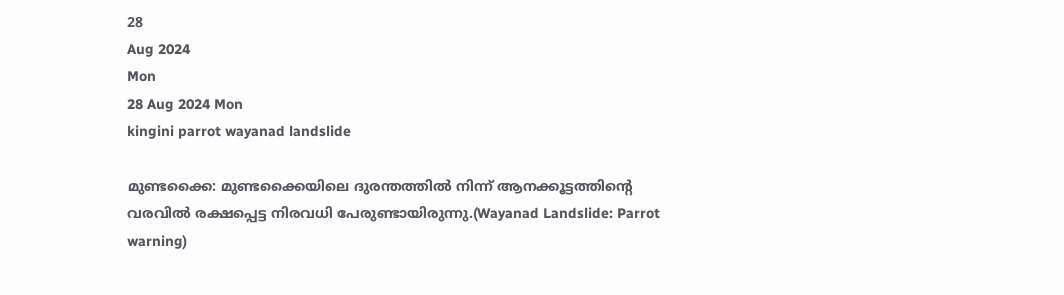28
Aug 2024
Mon
28 Aug 2024 Mon
kingini parrot wayanad landslide

മുണ്ടക്കൈ: മുണ്ടക്കൈയിലെ ദുരന്തത്തില്‍ നിന്ന് ആനക്കൂട്ടത്തിന്റെ വരവില്‍ രക്ഷപ്പെട്ട നിരവധി പേരുണ്ടായിരുന്നു.(Wayanad Landslide: Parrot warning)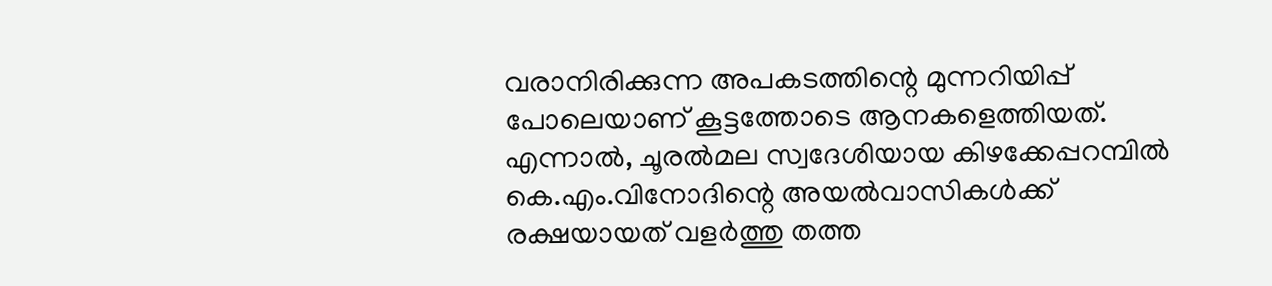വരാനിരിക്കുന്ന അപകടത്തിന്റെ മുന്നറിയിപ്പ് പോലെയാണ് കൂട്ടത്തോടെ ആനകളെത്തിയത്. എന്നാല്‍, ചൂരല്‍മല സ്വദേശിയായ കിഴക്കേപ്പറമ്പില്‍ കെ.എം.വിനോദിന്റെ അയല്‍വാസികള്‍ക്ക് രക്ഷയായത് വളര്‍ത്തു തത്ത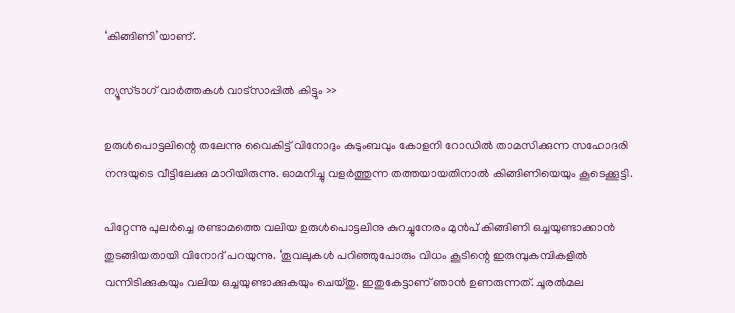‘കിങ്ങിണി’യാണ്.

ന്യൂസ്ടാഗ് വാര്‍ത്തകള്‍ വാട്‌സാപ്പില്‍ കിട്ടും >>

ഉരുള്‍പൊട്ടലിന്റെ തലേന്നു വൈകിട്ട് വിനോദും കുടുംബവും കോളനി റോഡില്‍ താമസിക്കുന്ന സഹോദരി നന്ദയുടെ വീട്ടിലേക്കു മാറിയിരുന്നു. ഓമനിച്ചു വളര്‍ത്തുന്ന തത്തയായതിനാല്‍ കിങ്ങിണിയെയും കൂടെക്കൂട്ടി.

പിറ്റേന്നു പുലര്‍ച്ചെ രണ്ടാമത്തെ വലിയ ഉരുള്‍പൊട്ടലിനു കുറച്ചുനേരം മുന്‍പ് കിങ്ങിണി ഒച്ചയുണ്ടാക്കാന്‍ തുടങ്ങിയതായി വിനോദ് പറയുന്നു. ‘തൂവലുകള്‍ പറിഞ്ഞുപോരും വിധം കൂടിന്റെ ഇരുമ്പുകമ്പികളില്‍ വന്നിടിക്കുകയും വലിയ ഒച്ചയുണ്ടാക്കുകയും ചെയ്തു. ഇതുകേട്ടാണ് ഞാന്‍ ഉണരുന്നത്. ചൂരല്‍മല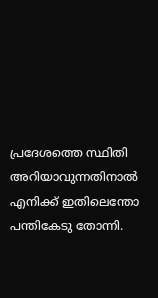പ്രദേശത്തെ സ്ഥിതി അറിയാവുന്നതിനാല്‍ എനിക്ക് ഇതിലെന്തോ പന്തികേടു തോന്നി.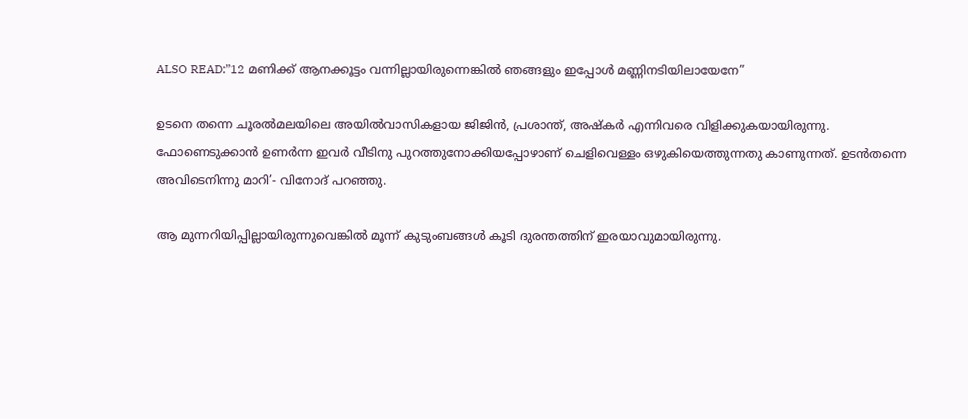ALSO READ:”12 മണിക്ക് ആനക്കൂട്ടം വന്നില്ലായിരുന്നെങ്കില്‍ ഞങ്ങളും ഇപ്പോള്‍ മണ്ണിനടിയിലായേനേ”

ഉടനെ തന്നെ ചൂരല്‍മലയിലെ അയില്‍വാസികളായ ജിജിന്‍, പ്രശാന്ത്, അഷ്‌കര്‍ എന്നിവരെ വിളിക്കുകയായിരുന്നു. ഫോണെടുക്കാന്‍ ഉണര്‍ന്ന ഇവര്‍ വീടിനു പുറത്തുനോക്കിയപ്പോഴാണ് ചെളിവെള്ളം ഒഴുകിയെത്തുന്നതു കാണുന്നത്. ഉടന്‍തന്നെ അവിടെനിന്നു മാറി’- വിനോദ് പറഞ്ഞു.

ആ മുന്നറിയിപ്പില്ലായിരുന്നുവെങ്കില്‍ മൂന്ന് കുടുംബങ്ങള്‍ കൂടി ദുരന്തത്തിന് ഇരയാവുമായിരുന്നു.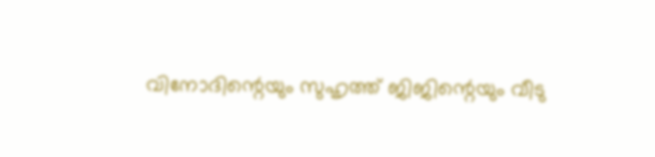വിനോദിന്റെയും സുഹൃത്ത് ജിജിന്റെയും വീടു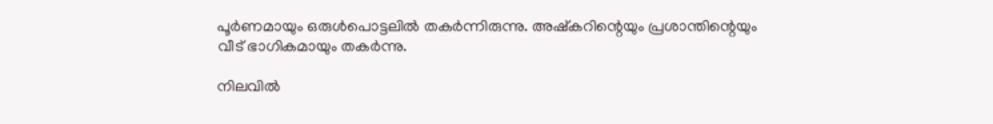പൂര്‍ണമായും ഒരുള്‍പൊട്ടലില്‍ തകര്‍ന്നിരുന്നു. അഷ്‌കറിന്റെയും പ്രശാന്തിന്റെയും വീട് ഭാഗികമായും തകര്‍ന്നു.

നിലവില്‍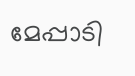മേപ്പാടി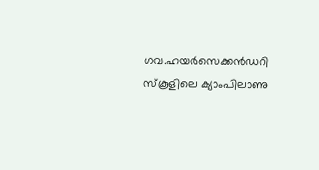ഗവ.ഹയര്‍സെക്കന്‍ഡറി സ്‌കൂളിലെ ക്യാംപിലാണു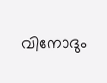വിനോദും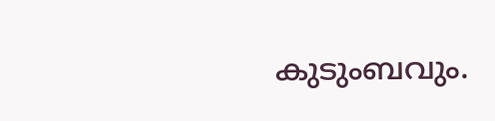കുടുംബവും.